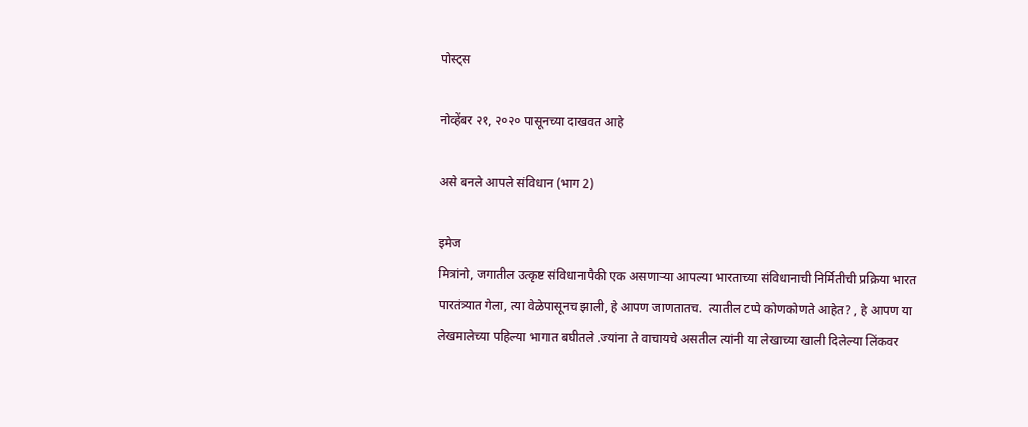पोस्ट्स

नोव्हेंबर २१, २०२० पासूनच्या दाखवत आहे

असे बनले आपले संविधान (भाग 2)

इमेज
मित्रांनो, जगातील उत्कृष्ट संविधानापैकी एक असणाऱ्या आपल्या भारताच्या संविधानाची निर्मितीची प्रक्रिया भारत पारतंत्र्यात गेला, त्या वेळेपासूनच झाली, हे आपण जाणतातच.  त्यातील टप्पे कोणकोणते आहेत? , हे आपण या लेखमालेच्या पहिल्या भागात बघीतले .ज्यांना ते वाचायचे असतील त्यांनी या लेखाच्या खाली दिलेल्या लिंकवर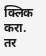क्लिक करा.          तर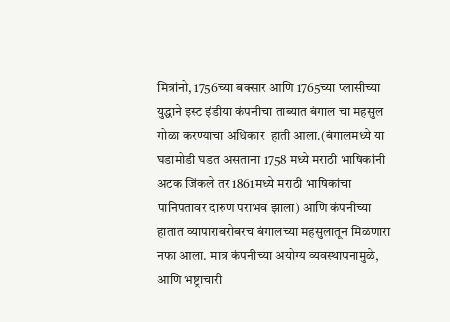मित्रांनो, 1756च्या बक्सार आणि 1765च्या प्लासीच्या युद्धाने इस्ट इंडीया कंपनीचा ताब्यात बंगाल चा महसुल गोळा करण्याचा अधिकार  हाती आला.(बंगालमध्ये या घडामोडी घडत असताना 1758 मध्ये मराठी भाषिकांनी अटक जिंकले तर 1861मध्ये मराठी भाषिकांचा पानिपतावर दारुण पराभव झाला) आणि कंपनीच्या हातात व्यापाराबरोबरच बंगालच्या महसुलातून मिळणारा नफा आला. मात्र कंपनीच्या अयोग्य व्यवस्थापनामुळे, आणि भष्ट्राचारी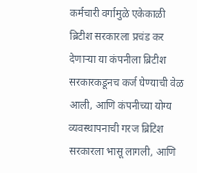कर्मचारी वर्गामुळे एकेकाळी ब्रिटीश सरकारला प्रचंड कर देणाऱ्या या कंपनीला ब्रिटीश सरकारकडूनच कर्ज घेण्याची वेळ आली, आणि कंपनीच्या योग्य व्यवस्थापनाची गरज ब्रिटिश सरकारला भासू लागली, आणि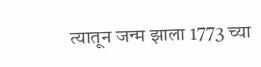त्यातून जन्म झाला 1773 च्या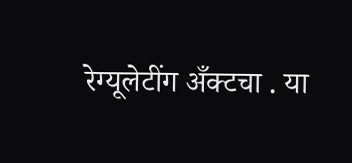रेग्यूलेटींग अँक्टचा . या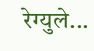रेग्युले...